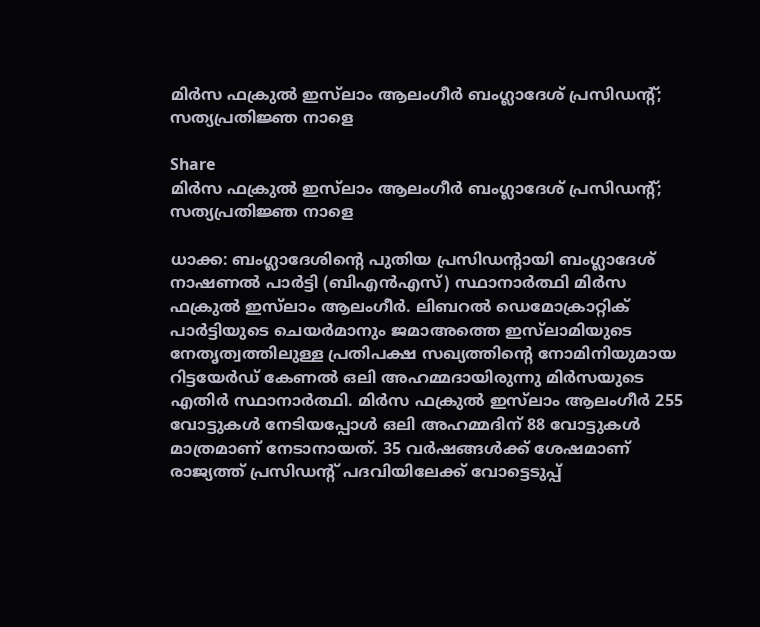മിർസ ഫക്രുൽ ഇസ്‌ലാം ആലംഗീർ ബംഗ്ലാദേശ് പ്രസിഡന്റ്; സത്യപ്രതിജ്ഞ നാളെ

Share
മിർസ ഫക്രുൽ ഇസ്‌ലാം ആലംഗീർ ബംഗ്ലാദേശ് പ്രസിഡന്റ്; സത്യപ്രതിജ്ഞ നാളെ

ധാക്ക: ബംഗ്ലാദേശിന്റെ പുതിയ പ്രസിഡന്റായി ബംഗ്ലാദേശ് നാഷണല്‍ പാര്‍ട്ടി (ബിഎന്‍എസ്) സ്ഥാനാര്‍ത്ഥി മിര്‍സ ഫക്രുല്‍ ഇസ്‌ലാം ആലംഗീര്‍. ലിബറല്‍ ഡെമോക്രാറ്റിക് പാര്‍ട്ടിയുടെ ചെയര്‍മാനും ജമാഅത്തെ ഇസ്‌ലാമിയുടെ നേതൃത്വത്തിലുള്ള പ്രതിപക്ഷ സഖ്യത്തിന്റെ നോമിനിയുമായ റിട്ടയേര്‍ഡ് കേണല്‍ ഒലി അഹമ്മദായിരുന്നു മിര്‍സയുടെ എതിര്‍ സ്ഥാനാര്‍ത്ഥി. മിര്‍സ ഫക്രുല്‍ ഇസ്‌ലാം ആലംഗീര്‍ 255 വോട്ടുകള്‍ നേടിയപ്പോള്‍ ഒലി അഹമ്മദിന് 88 വോട്ടുകള്‍ മാത്രമാണ് നേടാനായത്. 35 വര്‍ഷങ്ങള്‍ക്ക് ശേഷമാണ് രാജ്യത്ത് പ്രസിഡന്റ് പദവിയിലേക്ക് വോട്ടെടുപ്പ്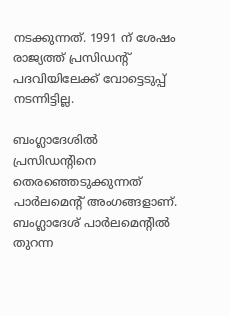നടക്കുന്നത്. 1991 ന് ശേഷം രാജ്യത്ത് പ്രസിഡന്റ് പദവിയിലേക്ക് വോട്ടെടുപ്പ് നടന്നിട്ടില്ല.

ബംഗ്ലാദേശില്‍ പ്രസിഡന്റിനെ തെരഞ്ഞെടുക്കുന്നത് പാര്‍ലമെന്റ് അംഗങ്ങളാണ്. ബംഗ്ലാദേശ് പാര്‍ലമെന്റില്‍ തുറന്ന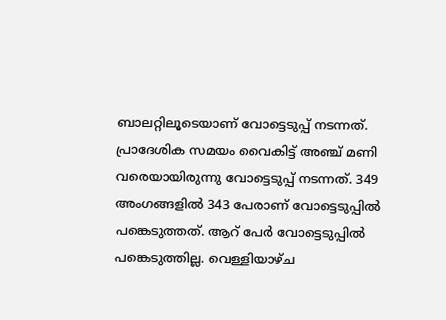ബാലറ്റിലൂടെയാണ് വോട്ടെടുപ്പ് നടന്നത്. പ്രാദേശിക സമയം വൈകിട്ട് അഞ്ച് മണി വരെയായിരുന്നു വോട്ടെടുപ്പ് നടന്നത്. 349 അംഗങ്ങളില്‍ 343 പേരാണ് വോട്ടെടുപ്പില്‍ പങ്കെടുത്തത്. ആറ് പേര്‍ വോട്ടെടുപ്പില്‍ പങ്കെടുത്തില്ല. വെള്ളിയാഴ്ച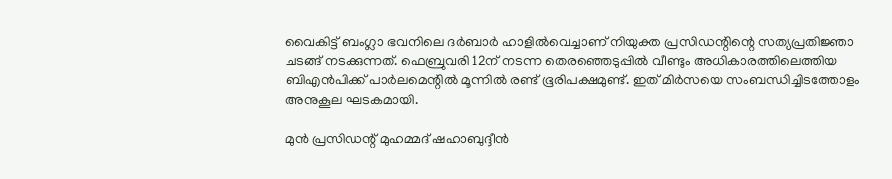വൈകിട്ട് ബംഗ്ലാ ഭവനിലെ ദര്‍ബാര്‍ ഹാളില്‍വെച്ചാണ് നിയുക്ത പ്രസിഡന്റിന്റെ സത്യപ്രതിജ്ഞാ ചടങ്ങ് നടക്കുന്നത്. ഫെബ്രുവരി 12ന് നടന്ന തെരഞ്ഞെടുപ്പില്‍ വീണ്ടും അധികാരത്തിലെത്തിയ ബിഎന്‍പിക്ക് പാര്‍ലമെന്റില്‍ മൂന്നില്‍ രണ്ട് ഭൂരിപക്ഷമുണ്ട്. ഇത് മിര്‍സയെ സംബന്ധിച്ചിടത്തോളം അനുകൂല ഘടകമായി.

മുന്‍ പ്രസിഡന്റ് മുഹമ്മദ് ഷഹാബുദ്ദീന്‍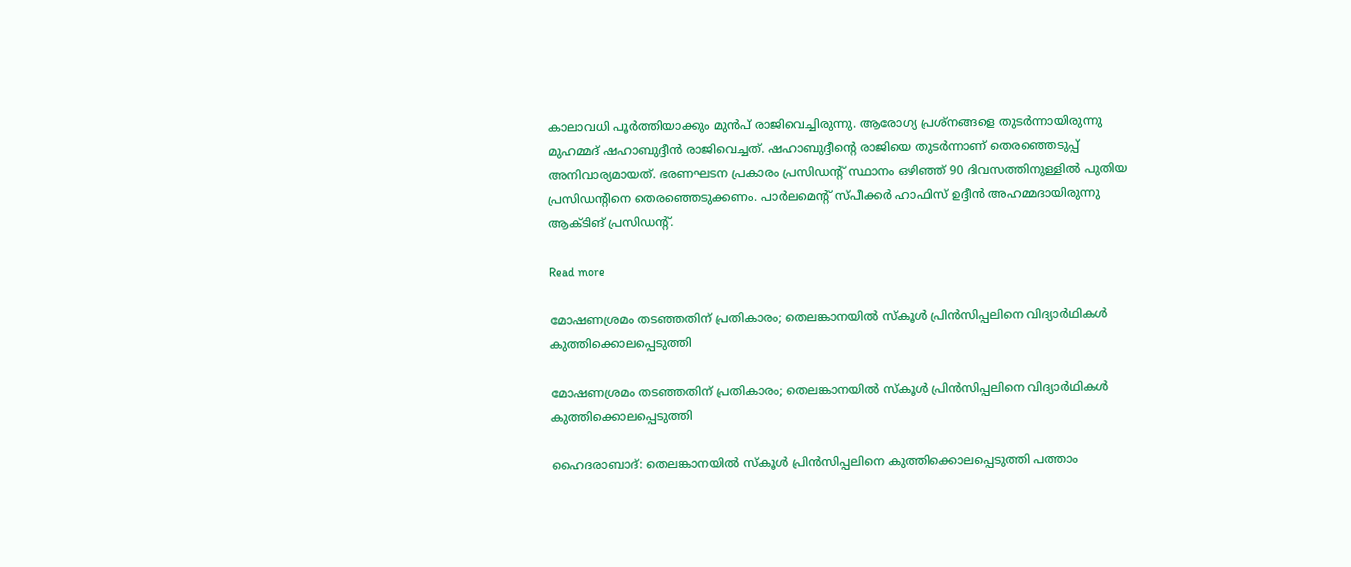കാലാവധി പൂര്‍ത്തിയാക്കും മുന്‍പ് രാജിവെച്ചിരുന്നു. ആരോഗ്യ പ്രശ്‌നങ്ങളെ തുടര്‍ന്നായിരുന്നു മുഹമ്മദ് ഷഹാബുദ്ദീന്‍ രാജിവെച്ചത്. ഷഹാബുദ്ദീന്റെ രാജിയെ തുടര്‍ന്നാണ് തെരഞ്ഞെടുപ്പ് അനിവാര്യമായത്. ഭരണഘടന പ്രകാരം പ്രസിഡന്റ് സ്ഥാനം ഒഴിഞ്ഞ് 90 ദിവസത്തിനുള്ളില്‍ പുതിയ പ്രസിഡന്റിനെ തെരഞ്ഞെടുക്കണം. പാര്‍ലമെന്റ് സ്പീക്കര്‍ ഹാഫിസ് ഉദ്ദീന്‍ അഹമ്മദായിരുന്നു ആക്ടിങ് പ്രസിഡന്റ്.

Read more

മോഷണശ്രമം തടഞ്ഞതിന് പ്രതികാരം; തെലങ്കാനയിൽ സ്കൂൾ പ്രിൻസിപ്പലിനെ വിദ്യാർഥികൾ കുത്തിക്കൊലപ്പെടുത്തി

മോഷണശ്രമം തടഞ്ഞതിന് പ്രതികാരം; തെലങ്കാനയിൽ സ്കൂൾ പ്രിൻസിപ്പലിനെ വിദ്യാർഥികൾ കുത്തിക്കൊലപ്പെടുത്തി

ഹൈദരാബാദ്: തെലങ്കാനയിൽ സ്കൂൾ പ്രിൻസിപ്പലിനെ കുത്തിക്കൊലപ്പെടുത്തി പത്താം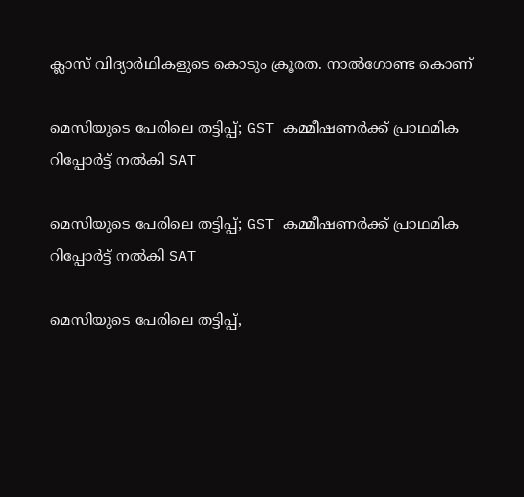ക്ലാസ് വിദ്യാർഥികളുടെ കൊടും ക്രൂരത. നാൽഗോണ്ട കൊണ്

മെസിയുടെ പേരിലെ തട്ടിപ്പ്; GST കമ്മീഷണർക്ക് പ്രാഥമിക റിപ്പോർട്ട് നൽകി SAT

മെസിയുടെ പേരിലെ തട്ടിപ്പ്; GST കമ്മീഷണർക്ക് പ്രാഥമിക റിപ്പോർട്ട് നൽകി SAT

മെസിയുടെ പേരിലെ തട്ടിപ്പ്,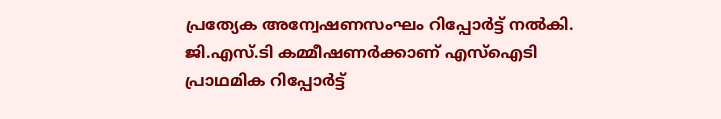പ്രത്യേക അന്വേഷണസംഘം റിപ്പോർട്ട് നൽകി. ജി.എസ്.ടി കമ്മീഷണർക്കാണ് എസ്ഐടി പ്രാഥമിക റിപ്പോർട്ട്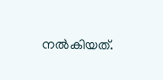നൽകിയത്.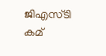ജിഎസ്ടി കമ്